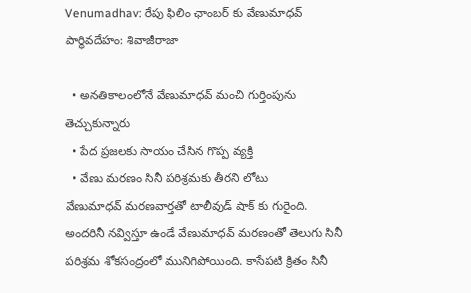Venumadhav: రేపు ఫిలిం ఛాంబర్ కు వేణుమాధవ్ పార్థివదేహం: శివాజీరాజా

  • అనతికాలంలోనే వేణుమాధవ్ మంచి గుర్తింపును తెచ్చుకున్నారు
  • పేద ప్రజలకు సాయం చేసిన గొప్ప వ్యక్తి
  • వేణు మరణం సినీ పరిశ్రమకు తీరని లోటు
వేణుమాధవ్ మరణవార్తతో టాలీవుడ్ షాక్ కు గురైంది. అందరినీ నవ్విస్తూ ఉండే వేణుమాధవ్ మరణంతో తెలుగు సినీ పరిశ్రమ శోకసంద్రంలో మునిగిపోయింది. కాసేపటి క్రితం సినీ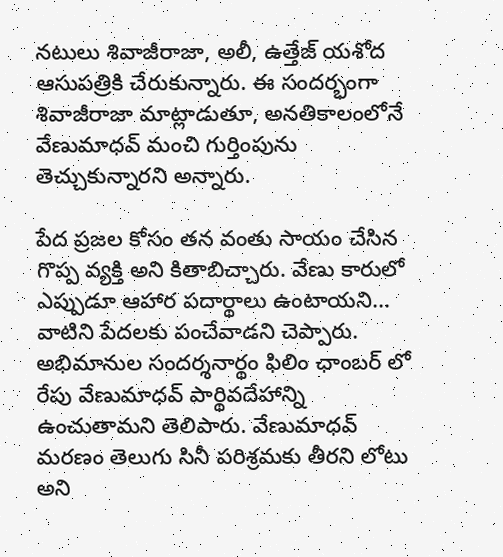నటులు శివాజీరాజా, అలీ, ఉత్తేజ్ యశోద ఆసుపత్రికి చేరుకున్నారు. ఈ సందర్భంగా శివాజీరాజా మాట్లాడుతూ, అనతికాలంలోనే వేణుమాధవ్ మంచి గుర్తింపును తెచ్చుకున్నారని అన్నారు.

పేద ప్రజల కోసం తన వంతు సాయం చేసిన గొప్ప వ్యక్తి అని కితాబిచ్చారు. వేణు కారులో ఎప్పుడూ ఆహార పదార్థాలు ఉంటాయని... వాటిని పేదలకు పంచేవాడని చెప్పారు. అభిమానుల సందర్శనార్థం ఫిలిం ఛాంబర్ లో రేపు వేణుమాధవ్ పార్థివదేహాన్ని ఉంచుతామని తెలిపారు. వేణుమాధవ్ మరణం తెలుగు సినీ పరిశ్రమకు తీరని లోటు అని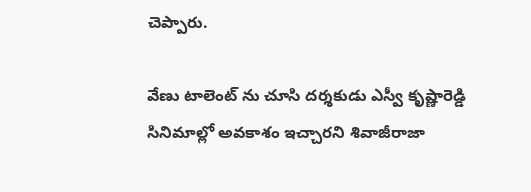చెప్పారు.

వేణు టాలెంట్ ను చూసి దర్శకుడు ఎస్వీ కృష్ణారెడ్డి సినిమాల్లో అవకాశం ఇచ్చారని శివాజీరాజా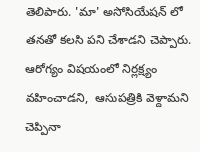తెలిపారు. 'మా' అసోసియేషన్ లో తనతో కలసి పని చేశాడని చెప్పారు. ఆరోగ్యం విషయంలో నిర్లక్ష్యం వహించాడని,  ఆసుపత్రికి వెళ్దామని చెప్పినా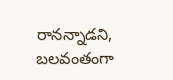రానన్నాడని, బలవంతంగా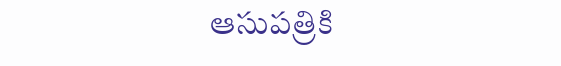ఆసుపత్రికి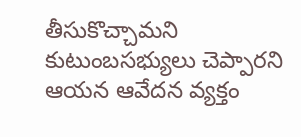తీసుకొచ్చామని కుటుంబసభ్యులు చెప్పారని ఆయన ఆవేదన వ్యక్తం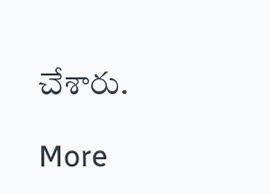చేశారు.

More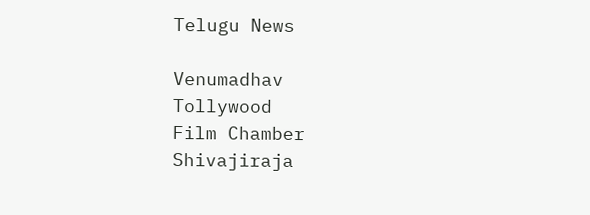Telugu News

Venumadhav
Tollywood
Film Chamber
Shivajiraja